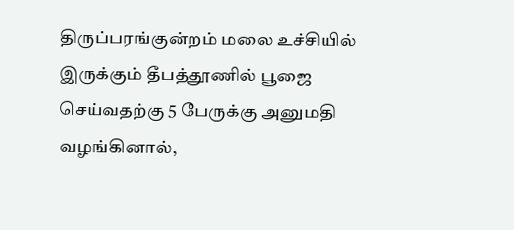திருப்பரங்குன்றம் மலை உச்சியில் இருக்கும் தீபத்தூணில் பூஜை செய்வதற்கு 5 பேருக்கு அனுமதி வழங்கினால்,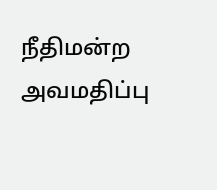நீதிமன்ற அவமதிப்பு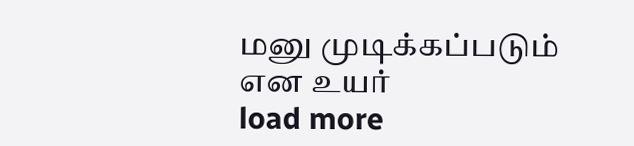மனு முடிக்கப்படும் என உயர்
load more